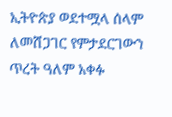ኢትዮጵያ ወደተሟላ ሰላም ለመሸጋገር የምታደርገውን ጥረት ዓለም አቀፉ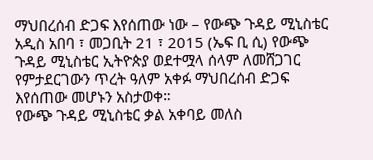ማህበረሰብ ድጋፍ እየሰጠው ነው – የውጭ ጉዳይ ሚኒስቴር
አዲስ አበባ ፣ መጋቢት 21 ፣ 2015 (ኤፍ ቢ ሲ) የውጭ ጉዳይ ሚኒስቴር ኢትዮጵያ ወደተሟላ ሰላም ለመሸጋገር የምታደርገውን ጥረት ዓለም አቀፉ ማህበረሰብ ድጋፍ እየሰጠው መሆኑን አስታወቀ።
የውጭ ጉዳይ ሚኒስቴር ቃል አቀባይ መለስ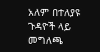አለም በተለያዩ ጉዳዮች ላይ መግለጫ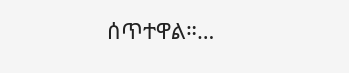ሰጥተዋል።…